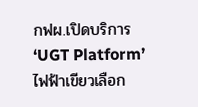กฟผ.เปิดบริการ ‘UGT Platform’ ไฟฟ้าเขียวเลือก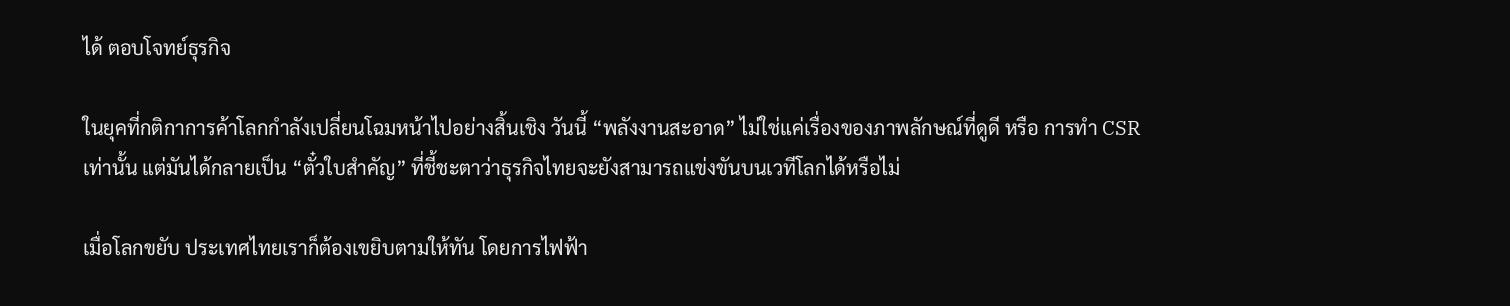ได้ ตอบโจทย์ธุรกิจ

ในยุคที่กติกาการค้าโลกกำลังเปลี่ยนโฉมหน้าไปอย่างสิ้นเชิง วันนี้ “พลังงานสะอาด” ไม่ใช่แค่เรื่องของภาพลักษณ์ที่ดูดี หรือ การทำ CSR เท่านั้น แต่มันได้กลายเป็น “ตั๋วใบสำคัญ” ที่ชี้ชะตาว่าธุรกิจไทยจะยังสามารถแข่งขันบนเวทีโลกได้หรือไม่

เมื่อโลกขยับ ประเทศไทยเราก็ต้องเขยิบตามให้ทัน โดยการไฟฟ้า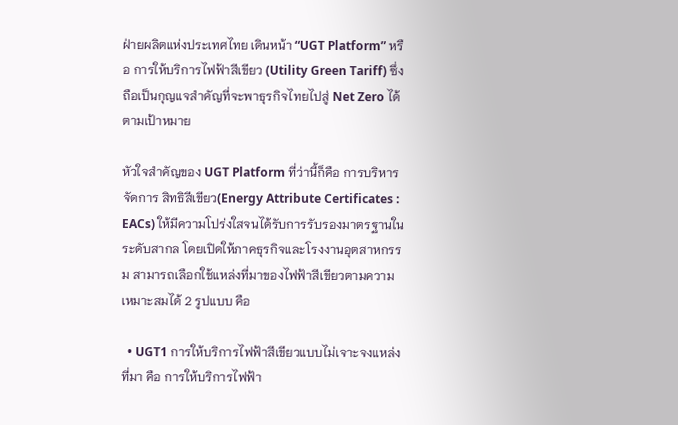ฝ่ายผลิตแห่งประเทศไทย เดินหน้า “UGT Platform” หรือ การให้บริการไฟฟ้าสีเขียว (Utility Green Tariff) ซึ่งถือเป็นกุญแจสำคัญที่จะพาธุรกิจไทยไปสู่ Net Zero ได้ตามเป้าหมาย

หัวใจสำคัญของ UGT Platform ที่ว่านี้ก็คือ การบริหารจัดการ สิทธิสีเขียว(Energy Attribute Certificates : EACs) ให้มีความโปร่งใสจนได้รับการรับรองมาตรฐานในระดับสากล โดยเปิดให้ภาคธุรกิจและโรงงานอุตสาหกรรม สามารถเลือกใช้แหล่งที่มาของไฟฟ้าสีเขียวตามความเหมาะสมได้ 2 รูปแบบ คือ

  • UGT1 การให้บริการไฟฟ้าสีเขียวแบบไม่เจาะจงแหล่งที่มา คือ การให้บริการไฟฟ้า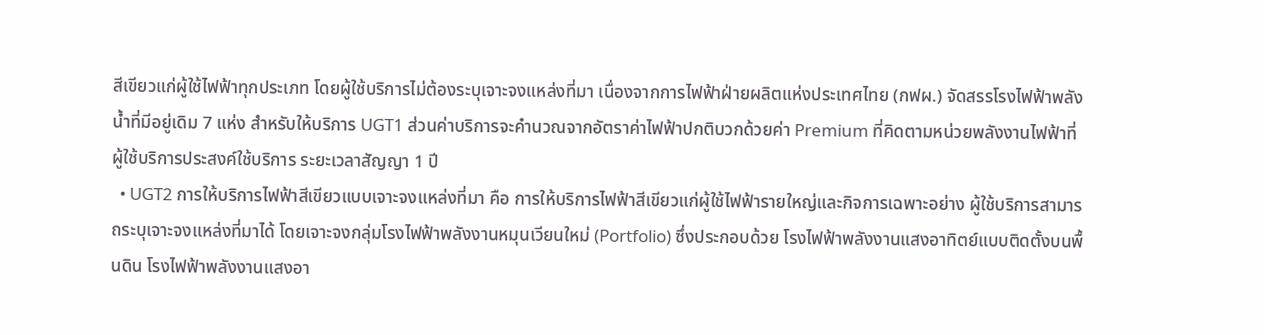สีเขียวแก่ผู้ใช้ไฟฟ้าทุกประเภท โดยผู้ใช้บริการไม่ต้องระบุเจาะจงแหล่งที่มา เนื่องจากการไฟฟ้าฝ่ายผลิตแห่งประเทศไทย (กฟผ.) จัดสรรโรงไฟฟ้าพลังน้ำที่มีอยู่เดิม 7 แห่ง สำหรับให้บริการ UGT1 ส่วนค่าบริการจะคำนวณจากอัตราค่าไฟฟ้าปกติบวกด้วยค่า Premium ที่คิดตามหน่วยพลังงานไฟฟ้าที่ผู้ใช้บริการประสงค์ใช้บริการ ระยะเวลาสัญญา 1 ปี
  • UGT2 การให้บริการไฟฟ้าสีเขียวแบบเจาะจงแหล่งที่มา คือ การให้บริการไฟฟ้าสีเขียวแก่ผู้ใช้ไฟฟ้ารายใหญ่และกิจการเฉพาะอย่าง ผู้ใช้บริการสามารถระบุเจาะจงแหล่งที่มาได้ โดยเจาะจงกลุ่มโรงไฟฟ้าพลังงานหมุนเวียนใหม่ (Portfolio) ซึ่งประกอบด้วย โรงไฟฟ้าพลังงานแสงอาทิตย์แบบติดตั้งบนพื้นดิน โรงไฟฟ้าพลังงานแสงอา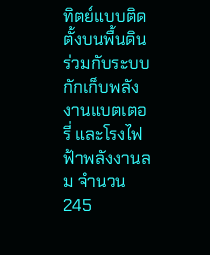ทิตย์แบบติดตั้งบนพื้นดินร่วมกับระบบกักเก็บพลังงานแบตเตอรี่ และโรงไฟฟ้าพลังงานลม จำนวน 245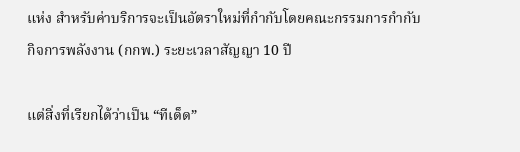แห่ง สำหรับค่าบริการจะเป็นอัตราใหม่ที่กำกับโดยคณะกรรมการกำกับกิจการพลังงาน (กกพ.) ระยะเวลาสัญญา 10 ปี

แต่สิ่งที่เรียกได้ว่าเป็น “ทีเด็ด”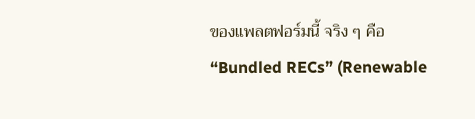ของแพลตฟอร์มนี้ จริง ๆ คือ “Bundled RECs” (Renewable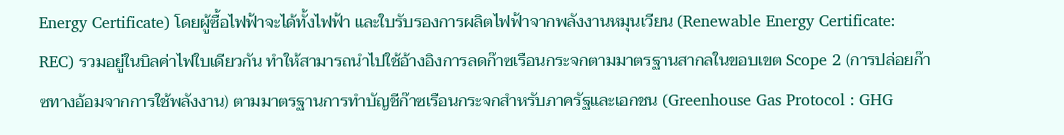Energy Certificate) โดยผู้ซื้อไฟฟ้าจะได้ทั้งไฟฟ้า และใบรับรองการผลิตไฟฟ้าจากพลังงานหมุนเวียน (Renewable Energy Certificate: REC) รวมอยู่ในบิลค่าไฟใบเดียวกัน ทำให้สามารถนำไปใช้อ้างอิงการลดก๊าซเรือนกระจกตามมาตรฐานสากลในขอบเขต Scope 2 (การปล่อยก๊าซทางอ้อมจากการใช้พลังงาน) ตามมาตรฐานการทำบัญชีก๊าซเรือนกระจกสำหรับภาครัฐและเอกชน (Greenhouse Gas Protocol : GHG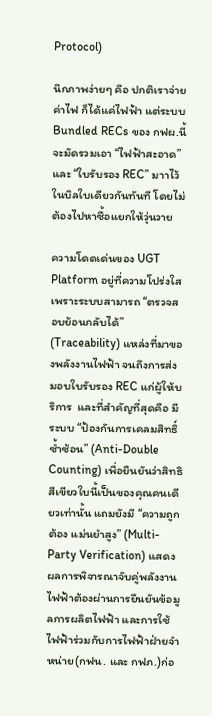Protocol)

นึกภาพง่ายๆ คือ ปกติเราจ่ายค่าไฟ ก็ได้แค่ไฟฟ้า แต่ระบบ Bundled RECs ของ กฟผ.นี้จะมัดรวมเอา “ไฟฟ้าสะอาด” และ “ใบรับรอง REC” มาาไว้ในบิลใบเดียวกันทันที โดยไม่ต้องไปหาซื้อแยกให้วุ่นวาย

ความโดดเด่นของ UGT Platform อยู่ที่ความโปร่งใส เพราะระบบสามารถ “ตรวจสอบย้อนกลับได้”  (Traceability) แหล่งที่มาของพลังงานไฟฟ้า จนถึงการส่งมอบใบรับรอง REC แก่ผู้ให้บริการ  และที่สำคัญที่สุดคือ มีระบบ “ป้องกันการเคลมสิทธิ์ซ้ำซ้อน” (Anti-Double Counting) เพื่อยืนยันว่าสิทธิสีเขียวใบนี้เป็นของคุณคนเดียวเท่านั้น แถมยังมี “ความถูกต้อง แม่นยำสูง” (Multi-Party Verification) แสดงผลการพิจารณาจับคู่พลังงานไฟฟ้าต้องผ่านการยืนยันข้อมูลการผลิตไฟฟ้า และการใช้ไฟฟ้าร่วมกับการไฟฟ้าฝ่ายจำหน่าย(กฟน. และ กฟภ.)ก่อ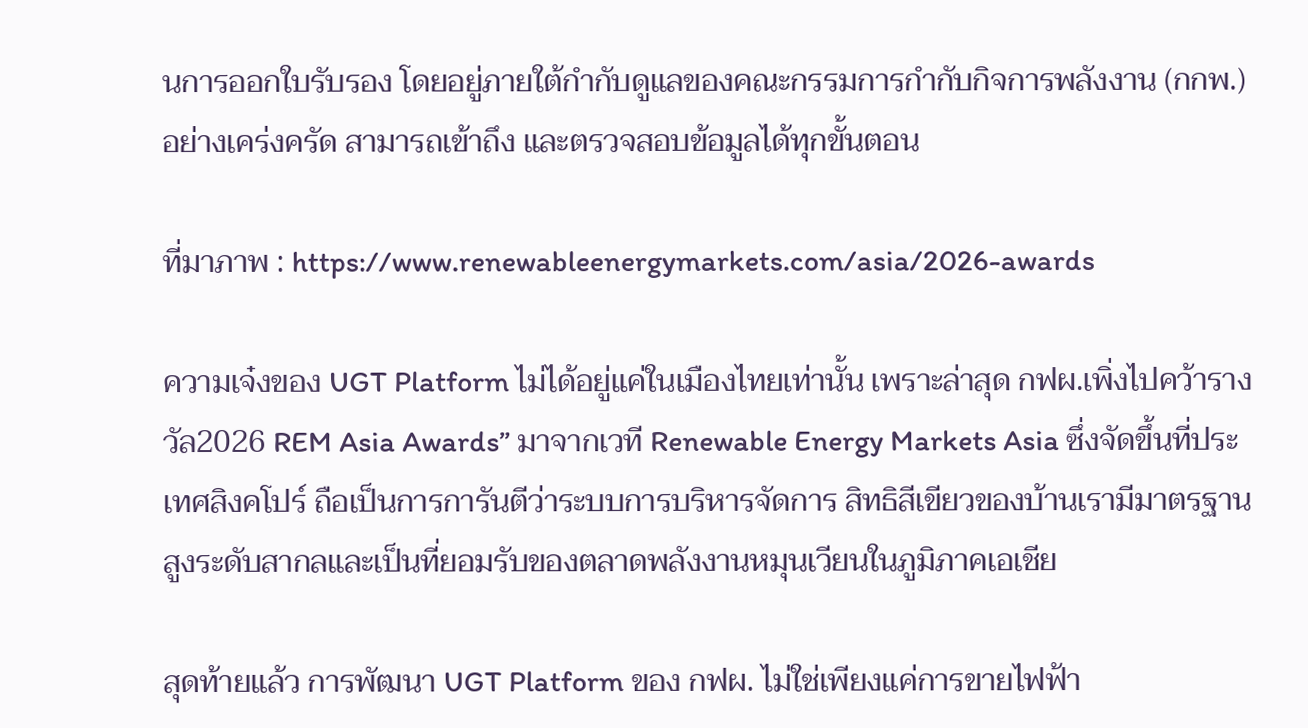นการออกใบรับรอง โดยอยู่ภายใต้กำกับดูแลของคณะกรรมการกำกับกิจการพลังงาน (กกพ.) อย่างเคร่งครัด สามารถเข้าถึง และตรวจสอบข้อมูลได้ทุกขั้นตอน

ที่มาภาพ : https://www.renewableenergymarkets.com/asia/2026-awards

ความเจ๋งของ UGT Platform ไม่ได้อยู่แค่ในเมืองไทยเท่านั้น เพราะล่าสุด กฟผ.เพิ่งไปคว้ารางวัล2026 REM Asia Awards” มาจากเวที Renewable Energy Markets Asia ซึ่งจัดขึ้นที่ประเทศสิงคโปร์ ถือเป็นการการันตีว่าระบบการบริหารจัดการ สิทธิสีเขียวของบ้านเรามีมาตรฐานสูงระดับสากลและเป็นที่ยอมรับของตลาดพลังงานหมุนเวียนในภูมิภาคเอเชีย

สุดท้ายแล้ว การพัฒนา UGT Platform ของ กฟผ. ไม่ใช่เพียงแค่การขายไฟฟ้า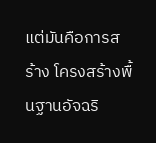แต่มันคือการสร้าง โครงสร้างพื้นฐานอัจฉริ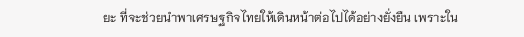ยะ ที่จะช่วยนำพาเศรษฐกิจไทยให้เดินหน้าต่อไปได้อย่างยั่งยืน เพราะใน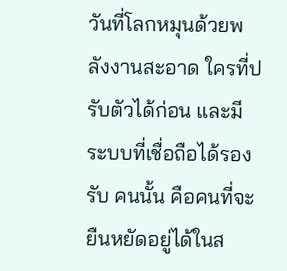วันที่โลกหมุนด้วยพลังงานสะอาด ใครที่ปรับตัวได้ก่อน และมีระบบที่เชื่อถือได้รองรับ คนนั้น คือคนที่จะยืนหยัดอยู่ได้ในส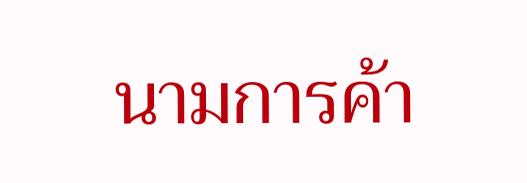นามการค้า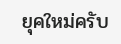ยุคใหม่ครับ